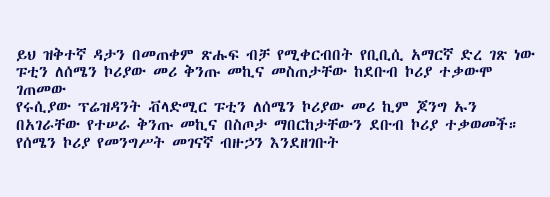ይህ ዝቅተኛ ዳታን በመጠቀም ጽሑፍ ብቻ የሚቀርብበት የቢቢሲ አማርኛ ድረ ገጽ ነው
ፑቲን ለሰሜን ኮሪያው መሪ ቅንጡ መኪና መስጠታቸው ከደቡብ ኮሪያ ተቃውሞ ገጠመው
የሩሲያው ፕሬዝዳንት ቭላድሚር ፑቲን ለሰሜን ኮሪያው መሪ ኪም ጆንግ ኡን በአገራቸው የተሠራ ቅንጡ መኪና በስጦታ ማበርከታቸውን ደቡብ ኮሪያ ተቃወመች።
የሰሜን ኮሪያ የመንግሥት መገናኛ ብዙኃን እንደዘገቡት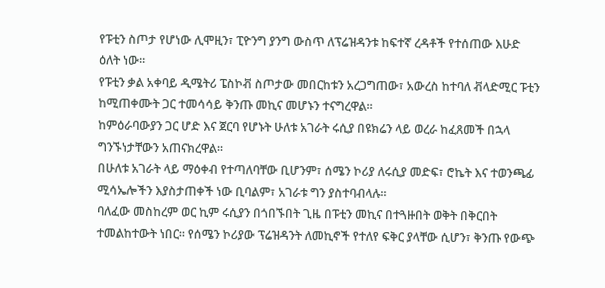የፑቲን ስጦታ የሆነው ሊሞዚን፣ ፒዮንግ ያንግ ውስጥ ለፕሬዝዳንቱ ከፍተኛ ረዳቶች የተሰጠው እሁድ ዕለት ነው።
የፑቲን ቃል አቀባይ ዲሜትሪ ፔስኮቭ ስጦታው መበርከቱን አረጋግጠው፣ አውረስ ከተባለ ቭላድሚር ፑቲን ከሚጠቀሙት ጋር ተመሳሳይ ቅንጡ መኪና መሆኑን ተናግረዋል።
ከምዕራባውያን ጋር ሆድ እና ጀርባ የሆኑት ሁለቱ አገራት ሩሲያ በዩክሬን ላይ ወረራ ከፈጸመች በኋላ ግንኙነታቸውን አጠናክረዋል።
በሁለቱ አገራት ላይ ማዕቀብ የተጣለባቸው ቢሆንም፣ ሰሜን ኮሪያ ለሩሲያ መድፍ፣ ሮኬት እና ተወንጫፊ ሚሳኤሎችን እያስታጠቀች ነው ቢባልም፣ አገራቱ ግን ያስተባብላሉ።
ባለፈው መስከረም ወር ኪም ሩሲያን በጎበኙበት ጊዜ በፑቲን መኪና በተጓዙበት ወቅት በቅርበት ተመልከተውት ነበር። የሰሜን ኮሪያው ፕሬዝዳንት ለመኪኖች የተለየ ፍቅር ያላቸው ሲሆን፣ ቅንጡ የውጭ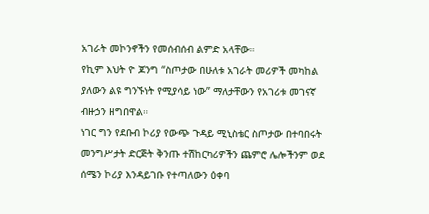አገራት መኮንኖችን የመሰብሰብ ልምድ አላቸው።
የኪም እህት ዮ ጆንግ “ስጦታው በሁለቱ አገራት መሪዎች መካከል ያለውን ልዩ ግንኙነት የሚያሳይ ነው” ማለታቸውን የአገሪቱ መገናኛ ብዙኃን ዘግበዋል።
ነገር ግን የደቡብ ኮሪያ የውጭ ጉዳይ ሚኒስቴር ስጦታው በተባበሩት መንግሥታት ድርጅት ቅንጡ ተሽከርካሪዎችን ጨምሮ ሌሎችንም ወደ ሰሜን ኮሪያ እንዳይገቡ የተጣለውን ዕቀባ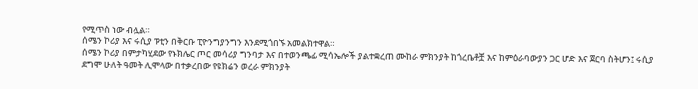የሚጥስ ነው ብሏል።
ሰሜን ኮሪያ እና ሩሲያ ፑቲን በቅርቡ ፒዮንግያንግን እንደሚጎበኙ አመልክተዋል።
ሰሜን ኮሪያ በምታካሂደው የኑክሌር ጦር መሳሪያ ግንባታ እና በተወንጫፊ ሚሳኤሎች ያልተቋረጠ ሙከራ ምክንያት ከጎረቤቶቿ እና ከምዕራባውያን ጋር ሆድ እና ጀርባ ስትሆን፤ ሩሲያ ደግሞ ሁለት ዓመት ሊሞላው በተቃረበው የዩክሬን ወረራ ምክንያት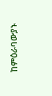ከምዕራባውያኑ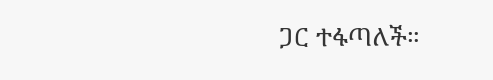ጋር ተፋጣለች።